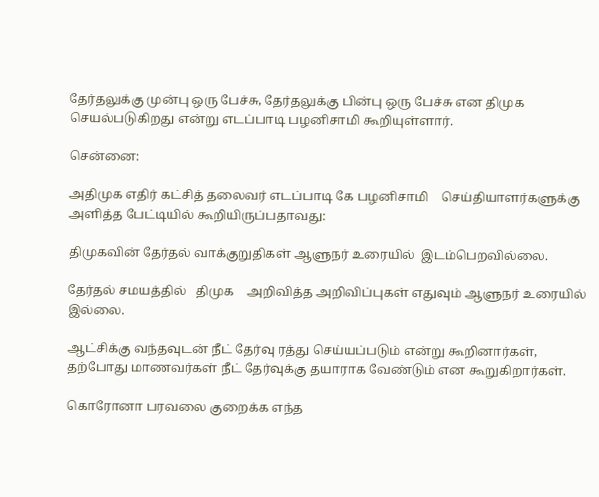தேர்தலுக்கு முன்பு ஒரு பேச்சு, தேர்தலுக்கு பின்பு ஒரு பேச்சு என திமுக செயல்படுகிறது என்று எடப்பாடி பழனிசாமி கூறியுள்ளார்.

சென்னை:

அதிமுக எதிர் கட்சித் தலைவர் எடப்பாடி கே பழனிசாமி    செய்தியாளர்களுக்கு அளித்த பேட்டியில் கூறியிருப்பதாவது:

திமுகவின் தேர்தல் வாக்குறுதிகள் ஆளுநர் உரையில்  இடம்பெறவில்லை.

தேர்தல் சமயத்தில்   திமுக    அறிவித்த அறிவிப்புகள் எதுவும் ஆளுநர் உரையில் இல்லை.

ஆட்சிக்கு வந்தவுடன் நீட் தேர்வு ரத்து செய்யப்படும் என்று கூறினார்கள், தற்போது மாணவர்கள் நீட் தேர்வுக்கு தயாராக வேண்டும் என கூறுகிறார்கள்.

கொரோனா பரவலை குறைக்க எந்த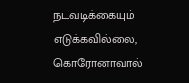நடவடிக்கையும் எடுக்கவில்லை, கொரோனாவால்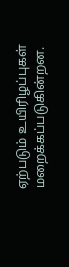ஏற்படும் உயிரிழப்புகள் மறைக்கப்படுகின்றன.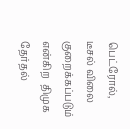பெட்ரோல், டீசல் விலை குறைக்கப்படும் என்கிற  திமுக தேர்தல்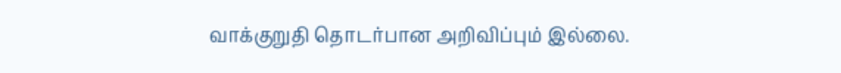வாக்குறுதி தொடர்பான அறிவிப்பும் இல்லை.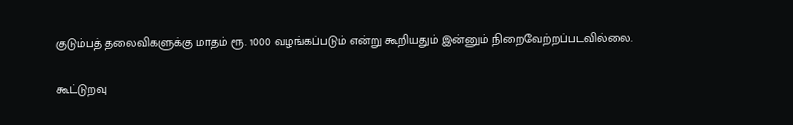குடும்பத் தலைவிகளுக்கு மாதம் ரூ. 1000 வழங்கப்படும் என்று கூறியதும் இன்னும் நிறைவேற்றப்படவில்லை.

கூட்டுறவு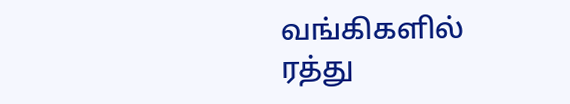வங்கிகளில் ரத்து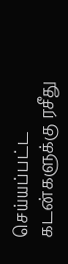செய்யப்பட்ட கடன்களுக்கு ரசீது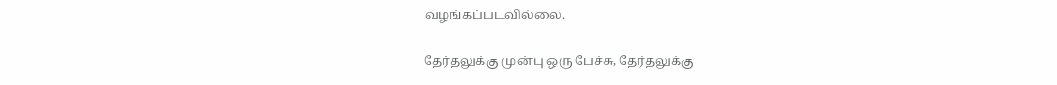வழங்கப்படவில்லை.

தேர்தலுக்கு முன்பு ஒரு பேச்சு, தேர்தலுக்கு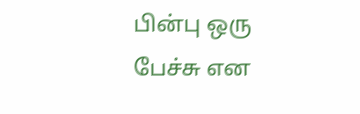பின்பு ஒரு பேச்சு என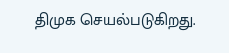திமுக செயல்படுகிறது.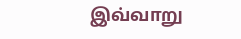இவ்வாறு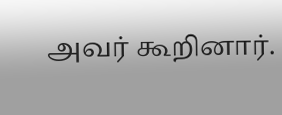அவர் கூறினார்.